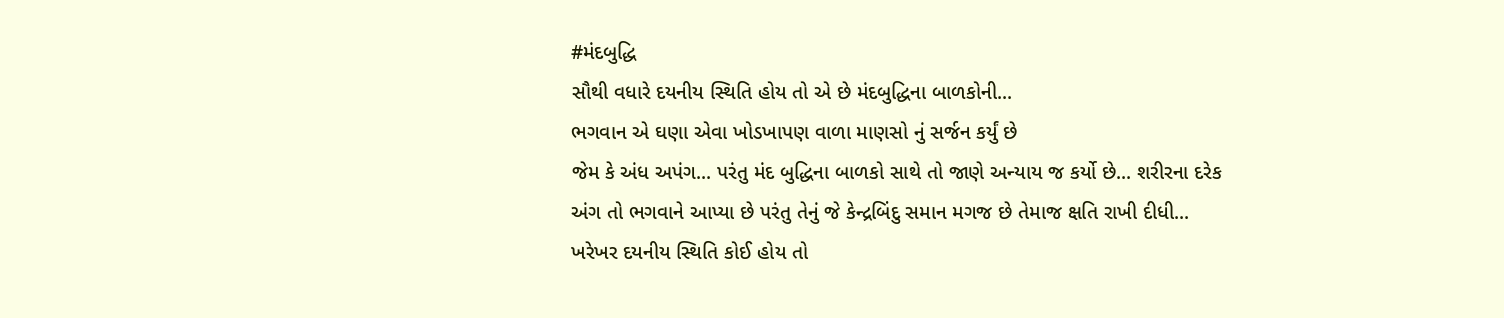#મંદબુદ્ધિ
સૌથી વધારે દયનીય સ્થિતિ હોય તો એ છે મંદબુદ્ધિના બાળકોની...
ભગવાન એ ઘણા એવા ખોડખાપણ વાળા માણસો નું સર્જન કર્યું છે
જેમ કે અંધ અપંગ... પરંતુ મંદ બુદ્ધિના બાળકો સાથે તો જાણે અન્યાય જ કર્યો છે... શરીરના દરેક અંગ તો ભગવાને આપ્યા છે પરંતુ તેનું જે કેન્દ્રબિંદુ સમાન મગજ છે તેમાજ ક્ષતિ રાખી દીધી...
ખરેખર દયનીય સ્થિતિ કોઈ હોય તો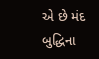એ છે મંદ બુદ્ધિના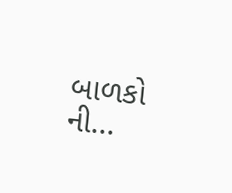બાળકો ની...